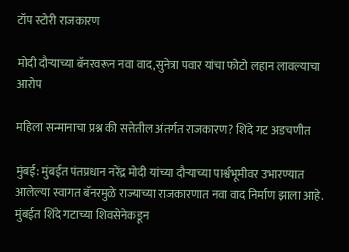टॉप स्टोरी राजकारण

मोदी दौऱ्याच्या बॅनरवरून नवा वाद,सुनेत्रा पवार यांचा फोटो लहान लावल्याचा आरोप

महिला सन्मानाचा प्रश्न की सत्तेतील अंतर्गत राजकारण? शिंदे गट अडचणीत

मुंबई: मुंबईत पंतप्रधान नरेंद्र मोदी यांच्या दौऱ्याच्या पार्श्वभूमीवर उभारण्यात आलेल्या स्वागत बॅनरमुळे राज्याच्या राजकारणात नवा वाद निर्माण झाला आहे. मुंबईत शिंदे गटाच्या शिवसेनेकडून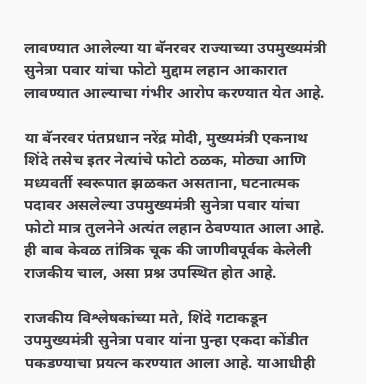लावण्यात आलेल्या या बॅनरवर राज्याच्या उपमुख्यमंत्री सुनेत्रा पवार यांचा फोटो मुद्दाम लहान आकारात लावण्यात आल्याचा गंभीर आरोप करण्यात येत आहे.

या बॅनरवर पंतप्रधान नरेंद्र मोदी, मुख्यमंत्री एकनाथ शिंदे तसेच इतर नेत्यांचे फोटो ठळक, मोठ्या आणि मध्यवर्ती स्वरूपात झळकत असताना, घटनात्मक पदावर असलेल्या उपमुख्यमंत्री सुनेत्रा पवार यांचा फोटो मात्र तुलनेने अत्यंत लहान ठेवण्यात आला आहे. ही बाब केवळ तांत्रिक चूक की जाणीवपूर्वक केलेली राजकीय चाल, असा प्रश्न उपस्थित होत आहे.

राजकीय विश्लेषकांच्या मते, शिंदे गटाकडून उपमुख्यमंत्री सुनेत्रा पवार यांना पुन्हा एकदा कोंडीत पकडण्याचा प्रयत्न करण्यात आला आहे. याआधीही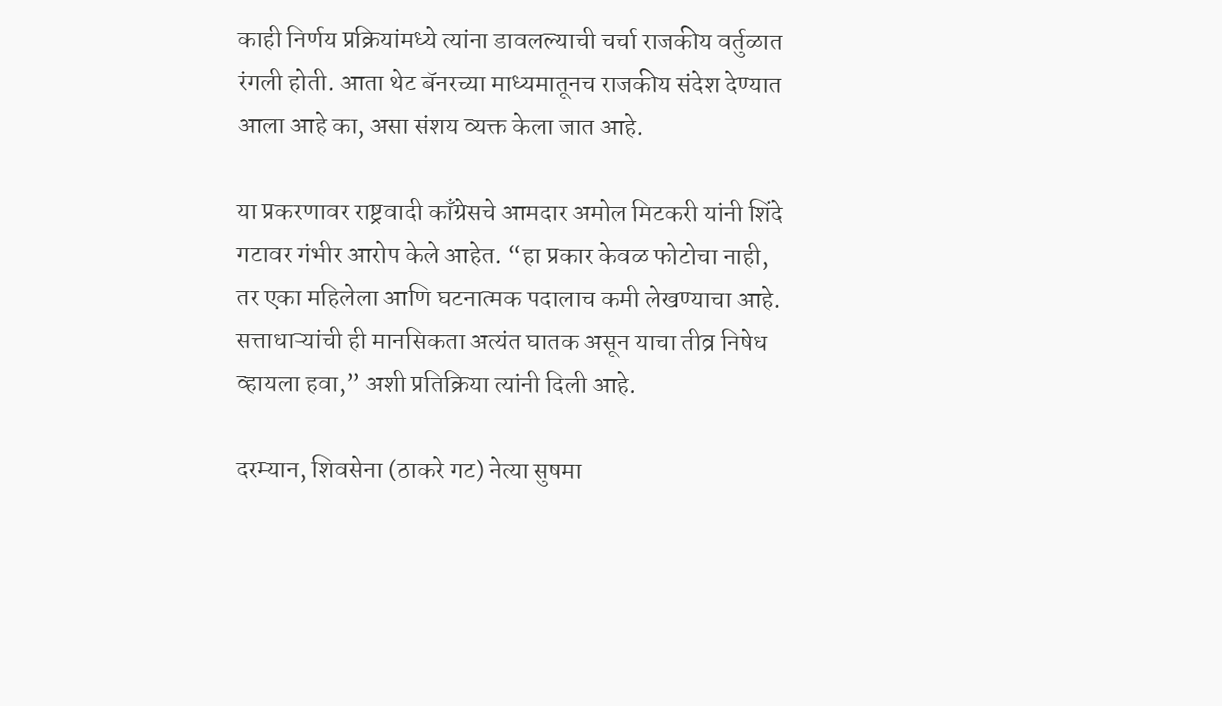काही निर्णय प्रक्रियांमध्ये त्यांना डावलल्याची चर्चा राजकीय वर्तुळात रंगली होती. आता थेट बॅनरच्या माध्यमातूनच राजकीय संदेश देण्यात आला आहे का, असा संशय व्यक्त केला जात आहे.

या प्रकरणावर राष्ट्रवादी काँग्रेसचे आमदार अमोल मिटकरी यांनी शिंदे गटावर गंभीर आरोप केले आहेत. “हा प्रकार केवळ फोटोचा नाही, तर एका महिलेला आणि घटनात्मक पदालाच कमी लेखण्याचा आहे. सत्ताधाऱ्यांची ही मानसिकता अत्यंत घातक असून याचा तीव्र निषेध व्हायला हवा,” अशी प्रतिक्रिया त्यांनी दिली आहे.

दरम्यान, शिवसेना (ठाकरे गट) नेत्या सुषमा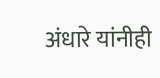अंधारे यांनीही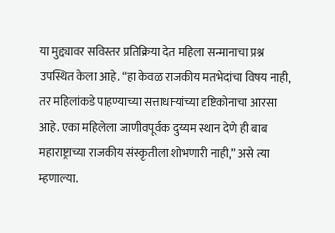या मुद्द्यावर सविस्तर प्रतिक्रिया देत महिला सन्मानाचा प्रश्न उपस्थित केला आहे. “हा केवळ राजकीय मतभेदांचा विषय नाही, तर महिलांकडे पाहण्याच्या सत्ताधाऱ्यांच्या दृष्टिकोनाचा आरसा आहे. एका महिलेला जाणीवपूर्वक दुय्यम स्थान देणे ही बाब महाराष्ट्राच्या राजकीय संस्कृतीला शोभणारी नाही,” असे त्या म्हणाल्या.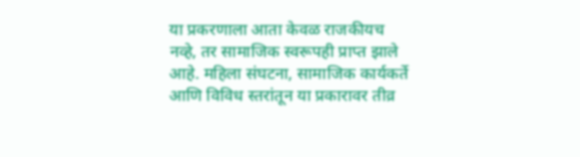या प्रकरणाला आता केवळ राजकीयच नव्हे, तर सामाजिक स्वरूपही प्राप्त झाले आहे. महिला संघटना, सामाजिक कार्यकर्ते आणि विविध स्तरांतून या प्रकारावर तीव्र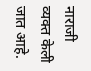नाराजी व्यक्त केली जात आहे.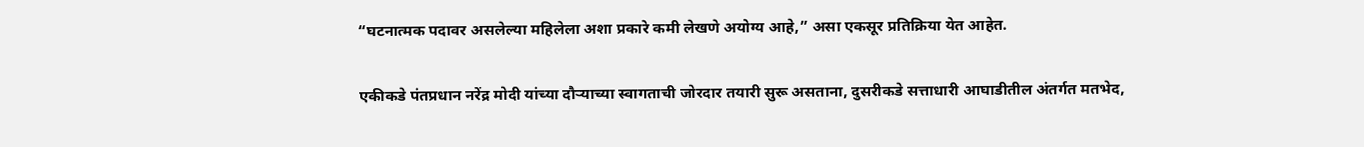“घटनात्मक पदावर असलेल्या महिलेला अशा प्रकारे कमी लेखणे अयोग्य आहे,” असा एकसूर प्रतिक्रिया येत आहेत.

एकीकडे पंतप्रधान नरेंद्र मोदी यांच्या दौऱ्याच्या स्वागताची जोरदार तयारी सुरू असताना, दुसरीकडे सत्ताधारी आघाडीतील अंतर्गत मतभेद,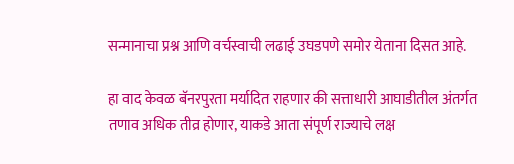सन्मानाचा प्रश्न आणि वर्चस्वाची लढाई उघडपणे समोर येताना दिसत आहे.

हा वाद केवळ बॅनरपुरता मर्यादित राहणार की सत्ताधारी आघाडीतील अंतर्गत तणाव अधिक तीव्र होणार, याकडे आता संपूर्ण राज्याचे लक्ष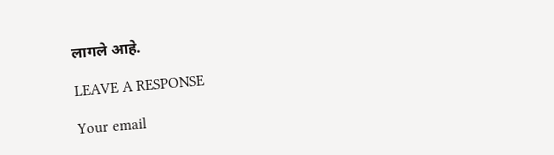लागले आहे.

LEAVE A RESPONSE

Your email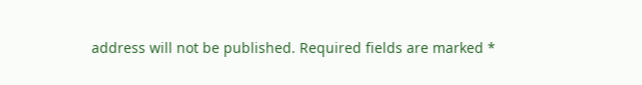address will not be published. Required fields are marked *